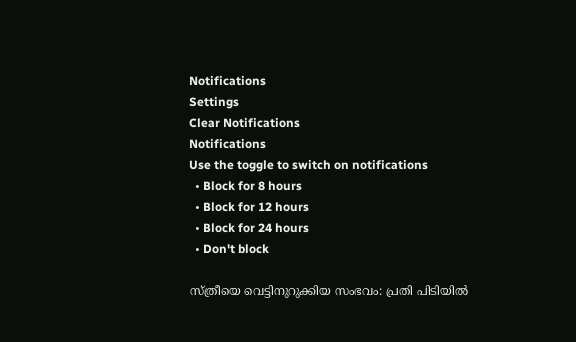Notifications
Settings
Clear Notifications
Notifications
Use the toggle to switch on notifications
  • Block for 8 hours
  • Block for 12 hours
  • Block for 24 hours
  • Don't block

സ്ത്രീയെ വെട്ടിനുറുക്കിയ സംഭവം: പ്രതി പിടിയില്‍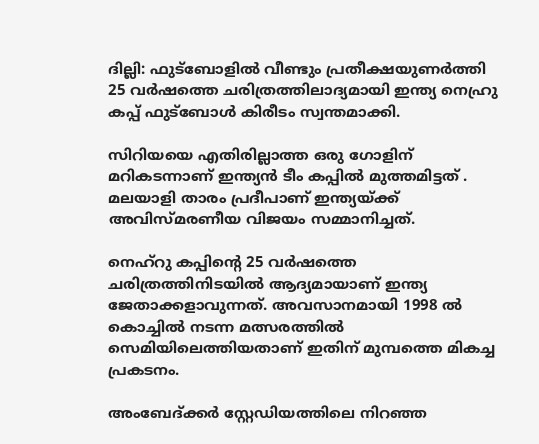ദില്ലി: ഫുട്ബോളില്‍ വീണ്ടും പ്രതീക്ഷയുണര്‍ത്തി 25 വര്‍ഷത്തെ ചരിത്രത്തിലാദ്യമായി ഇന്ത്യ നെഹ്രു കപ്പ്‌ ഫുട്ബോള്‍ കിരീടം സ്വന്തമാക്കി.

സിറിയയെ എതിരില്ലാത്ത ഒരു ഗോളിന് മറികടന്നാണ് ഇന്ത്യന്‍ ടീം കപ്പില്‍ മുത്തമിട്ടത് . മലയാളി താരം പ്രദീപാണ് ഇന്ത്യയ്ക്ക് അവിസ്മരണീയ വിജയം സമ്മാനിച്ചത്‌.

നെഹ്റു കപ്പിന്റെ 25 വര്‍ഷത്തെ ചരിത്രത്തിനിടയില്‍ ആദ്യമായാണ്‌ ഇന്ത്യ ജേതാക്കളാവുന്നത്‌. അവസാനമായി 1998 ല്‍ കൊച്ചില്‍ നടന്ന മത്സരത്തില്‍ സെമിയിലെത്തിയതാണ്‌ ഇതിന്‌ മുമ്പത്തെ മികച്ച പ്രകടനം.

അംബേദ്ക്കര്‍ സ്റ്റേഡിയത്തിലെ നിറഞ്ഞ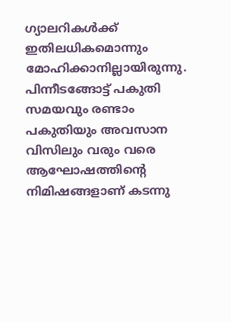ഗ്യാലറികള്‍ക്ക്‌ ഇതിലധികമൊന്നും മോഹിക്കാനില്ലായിരുന്നു. പിന്നീടങ്ങോട്ട്‌ പകുതി സമയവും രണ്ടാം പകുതിയും അവസാന വിസിലും വരും വരെ ആഘോഷത്തിന്റെ നിമിഷങ്ങളാണ്‌ കടന്നു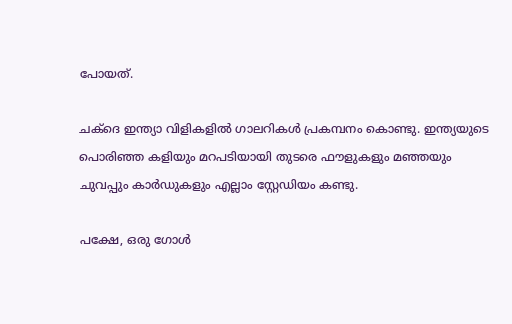പോയത്‌.

ചക്ദെ ഇന്ത്യാ വിളികളില്‍ ഗാലറികള്‍ പ്രകമ്പനം കൊണ്ടു. ഇന്ത്യയുടെ പൊരിഞ്ഞ കളിയും മറപടിയായി തുടരെ ഫൗളുകളും മഞ്ഞയും ചുവപ്പും കാര്‍ഡുകളും എല്ലാം സ്റ്റേഡിയം കണ്ടു.

പക്ഷേ, ഒരു ഗോള്‍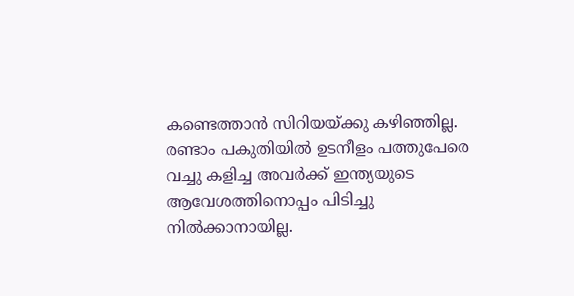കണ്ടെത്താന്‍ സിറിയയ്ക്കു കഴിഞ്ഞില്ല. രണ്ടാം പകുതിയില്‍ ഉടനീളം പത്തുപേരെ വച്ചു കളിച്ച അവര്‍ക്ക്‌ ഇന്ത്യയുടെ ആവേശത്തിനൊപ്പം പിടിച്ചു നില്‍ക്കാനായില്ല.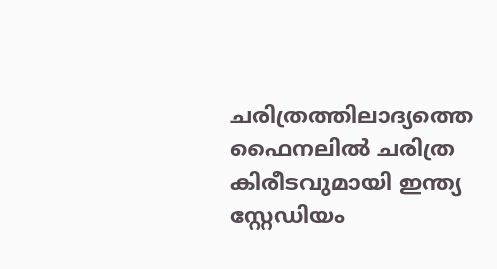ചരിത്രത്തിലാദ്യത്തെ ഫൈനലില്‍ ചരിത്ര കിരീടവുമായി ഇന്ത്യ സ്റ്റേഡിയം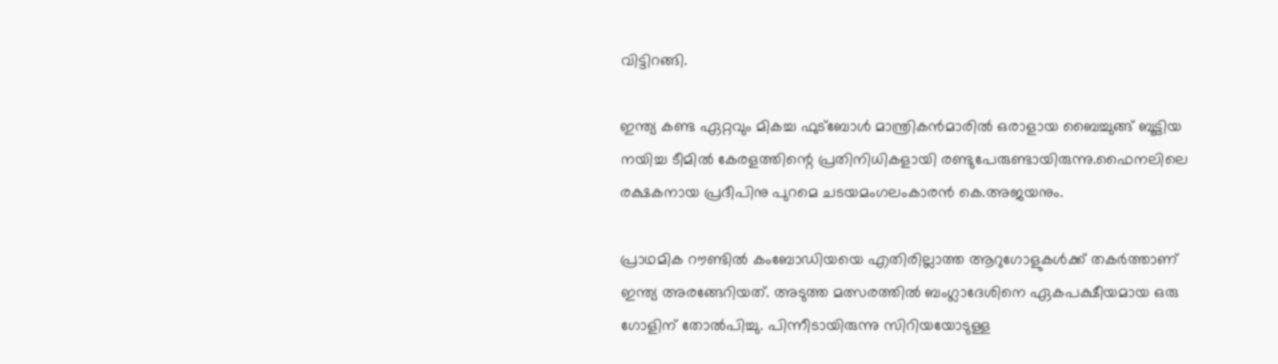വിട്ടിറങ്ങി.

ഇന്ത്യ കണ്ട ഏറ്റവും മികച്ച ഫുട്ബോള്‍ മാന്ത്രികന്‍മാരില്‍ ഒരാളായ ബൈച്ചുങ്ങ്‌ ബൂട്ടിയ നയിച്ച ടീമില്‍ കേരളത്തിന്റെ പ്രതിനിധികളായി രണ്ടുപേരുണ്ടായിരുന്നു.ഫൈനലിലെ രക്ഷകനായ പ്രദീപിനു പുറമെ ചടയമംഗലംകാരന്‍ കെ.അജയനും.

പ്രാഥമിക റൗണ്ടില്‍ കംബോഡിയയെ എതിരില്ലാത്ത ആറുഗോളുകള്‍ക്ക്‌ തകര്‍ത്താണ്‌ ഇന്ത്യ അരങ്ങേറിയത്‌. അടുത്ത മത്സരത്തില്‍ ബംഗ്ലാദേശിനെ ഏകപക്ഷീയമായ ഒരു ഗോളിന്‌ തോല്‍പിച്ചു. പിന്നീടായിരുന്നു സിറിയയോടുള്ള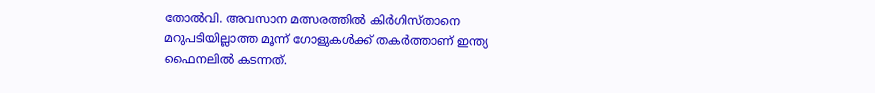തോല്‍വി. അവസാന മത്സരത്തില്‍ കിര്‍ഗിസ്താനെ മറുപടിയില്ലാത്ത മൂന്ന്‌ ഗോളുകള്‍ക്ക്‌ തകര്‍ത്താണ്‌ ഇന്ത്യ ഫൈനലില്‍ കടന്നത്‌.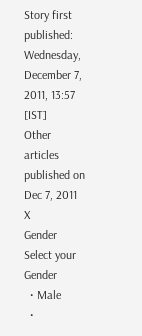Story first published: Wednesday, December 7, 2011, 13:57 [IST]
Other articles published on Dec 7, 2011
X
Gender
Select your Gender
  • Male
  •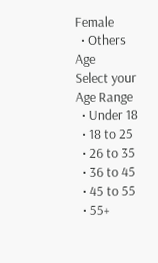Female
  • Others
Age
Select your Age Range
  • Under 18
  • 18 to 25
  • 26 to 35
  • 36 to 45
  • 45 to 55
  • 55+